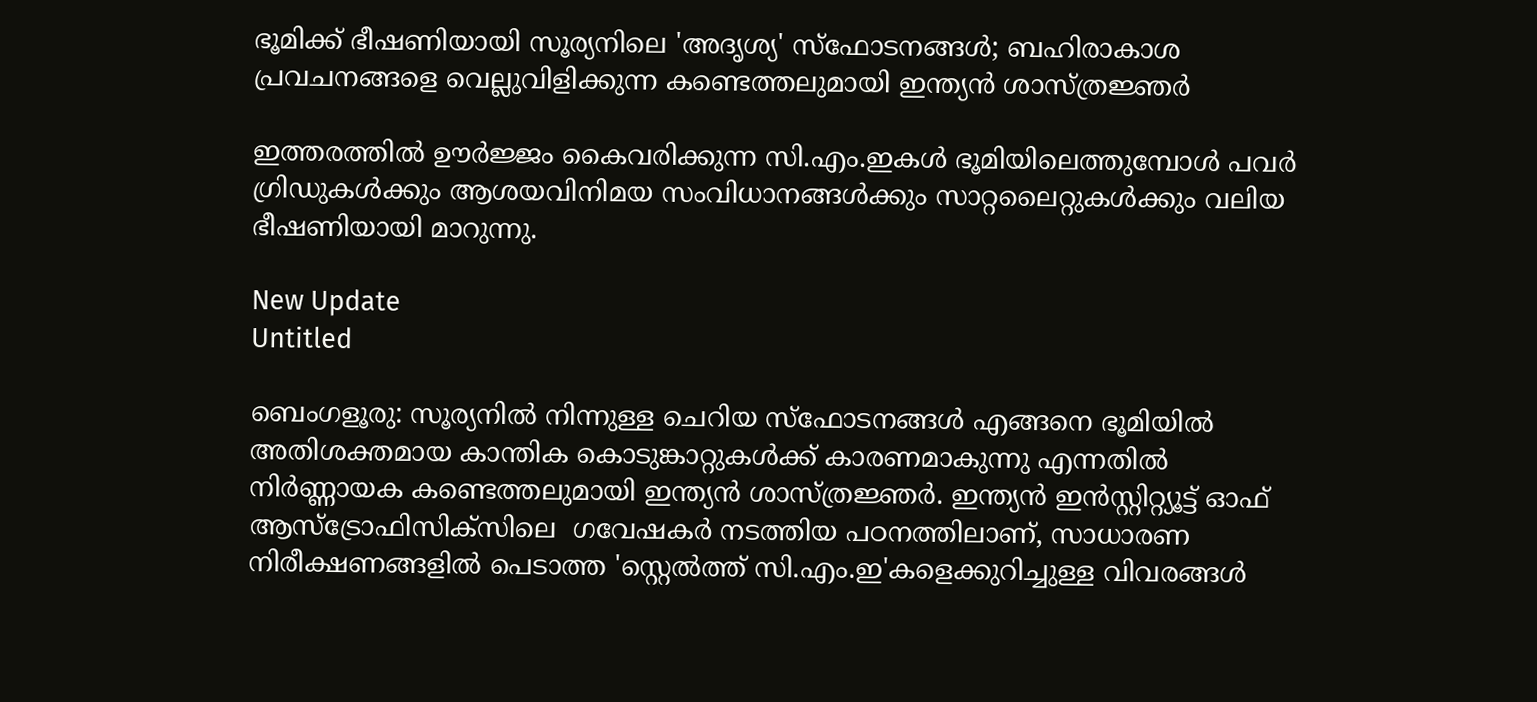ഭൂമിക്ക് ഭീഷണിയായി സൂര്യനിലെ 'അദൃശ്യ' സ്ഫോടനങ്ങൾ; ബഹിരാകാശ പ്രവചനങ്ങളെ വെല്ലുവിളിക്കുന്ന കണ്ടെത്തലുമായി ഇന്ത്യൻ ശാസ്ത്രജ്ഞർ

ഇത്തരത്തില്‍ ഊര്‍ജ്ജം കൈവരിക്കുന്ന സി.എം.ഇകള്‍ ഭൂമിയിലെത്തുമ്പോള്‍ പവര്‍ ഗ്രിഡുകള്‍ക്കും ആശയവിനിമയ സംവിധാനങ്ങള്‍ക്കും സാറ്റലൈറ്റുകള്‍ക്കും വലിയ ഭീഷണിയായി മാറുന്നു.

New Update
Untitled

ബെംഗളൂരു: സൂര്യനില്‍ നിന്നുള്ള ചെറിയ സ്‌ഫോടനങ്ങള്‍ എങ്ങനെ ഭൂമിയില്‍ അതിശക്തമായ കാന്തിക കൊടുങ്കാറ്റുകള്‍ക്ക് കാരണമാകുന്നു എന്നതില്‍ നിര്‍ണ്ണായക കണ്ടെത്തലുമായി ഇന്ത്യന്‍ ശാസ്ത്രജ്ഞര്‍. ഇന്ത്യന്‍ ഇന്‍സ്റ്റിറ്റ്യൂട്ട് ഓഫ് ആസ്‌ട്രോഫിസിക്‌സിലെ  ഗവേഷകര്‍ നടത്തിയ പഠനത്തിലാണ്, സാധാരണ നിരീക്ഷണങ്ങളില്‍ പെടാത്ത 'സ്റ്റെല്‍ത്ത് സി.എം.ഇ'കളെക്കുറിച്ചുള്ള വിവരങ്ങള്‍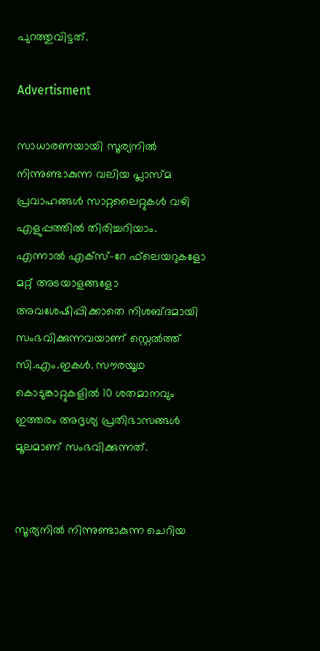പുറത്തുവിട്ടത്.

Advertisment

സാധാരണയായി സൂര്യനില്‍ നിന്നുണ്ടാകുന്ന വലിയ പ്ലാസ്മ പ്രവാഹങ്ങള്‍ സാറ്റലൈറ്റുകള്‍ വഴി എളുപ്പത്തില്‍ തിരിച്ചറിയാം. എന്നാല്‍ എക്‌സ്-റേ ഫ്‌ലെയറുകളോ മറ്റ് അടയാളങ്ങളോ അവശേഷിപ്പിക്കാതെ നിശബ്ദമായി സംഭവിക്കുന്നവയാണ് സ്റ്റെല്‍ത്ത് സി.എം.ഇകള്‍. സൗരയൂഥ കൊടുങ്കാറ്റുകളില്‍ 10 ശതമാനവും ഇത്തരം അദൃശ്യ പ്രതിഭാസങ്ങള്‍ മൂലമാണ് സംഭവിക്കുന്നത്.


സൂര്യനില്‍ നിന്നുണ്ടാകുന്ന ചെറിയ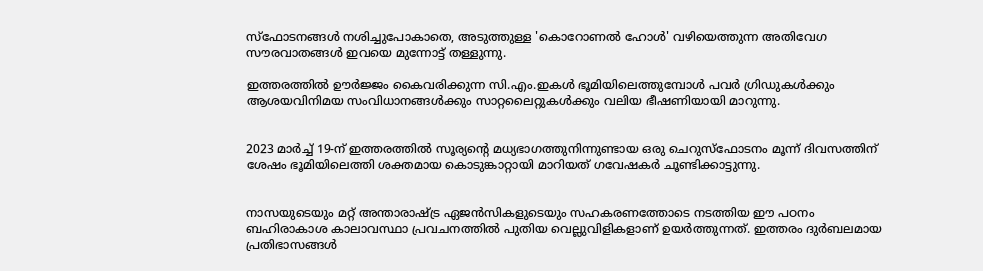സ്‌ഫോടനങ്ങള്‍ നശിച്ചുപോകാതെ, അടുത്തുള്ള 'കൊറോണല്‍ ഹോള്‍' വഴിയെത്തുന്ന അതിവേഗ സൗരവാതങ്ങള്‍ ഇവയെ മുന്നോട്ട് തള്ളുന്നു.

ഇത്തരത്തില്‍ ഊര്‍ജ്ജം കൈവരിക്കുന്ന സി.എം.ഇകള്‍ ഭൂമിയിലെത്തുമ്പോള്‍ പവര്‍ ഗ്രിഡുകള്‍ക്കും ആശയവിനിമയ സംവിധാനങ്ങള്‍ക്കും സാറ്റലൈറ്റുകള്‍ക്കും വലിയ ഭീഷണിയായി മാറുന്നു.


2023 മാര്‍ച്ച് 19-ന് ഇത്തരത്തില്‍ സൂര്യന്റെ മധ്യഭാഗത്തുനിന്നുണ്ടായ ഒരു ചെറുസ്‌ഫോടനം മൂന്ന് ദിവസത്തിന് ശേഷം ഭൂമിയിലെത്തി ശക്തമായ കൊടുങ്കാറ്റായി മാറിയത് ഗവേഷകര്‍ ചൂണ്ടിക്കാട്ടുന്നു.


നാസയുടെയും മറ്റ് അന്താരാഷ്ട്ര ഏജന്‍സികളുടെയും സഹകരണത്തോടെ നടത്തിയ ഈ പഠനം ബഹിരാകാശ കാലാവസ്ഥാ പ്രവചനത്തില്‍ പുതിയ വെല്ലുവിളികളാണ് ഉയര്‍ത്തുന്നത്. ഇത്തരം ദുര്‍ബലമായ പ്രതിഭാസങ്ങള്‍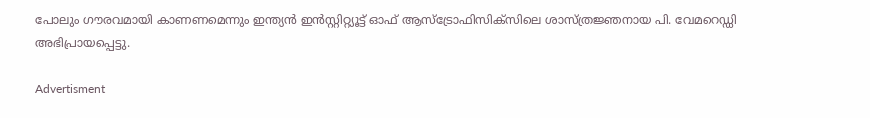പോലും ഗൗരവമായി കാണണമെന്നും ഇന്ത്യന്‍ ഇന്‍സ്റ്റിറ്റ്യൂട്ട് ഓഫ് ആസ്‌ട്രോഫിസിക്‌സിലെ ശാസ്ത്രജ്ഞനായ പി. വേമറെഡ്ഡി അഭിപ്രായപ്പെട്ടു.

Advertisment